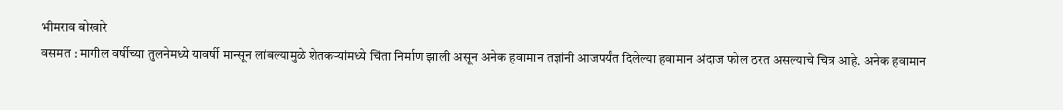भीमराव बोखारे
वसमत : मागील वर्षीच्या तुलनेमध्ये यावर्षी मान्सून लांबल्यामुळे शेतकऱ्यांमध्ये चिंता निर्माण झाली असून अनेक हवामान तज्ञांनी आजपर्यंत दिलेल्या हवामान अंदाज फोल ठरत असल्याचे चित्र आहे. अनेक हवामान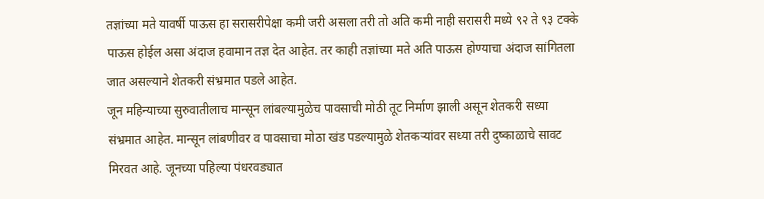तज्ञांच्या मते यावर्षी पाऊस हा सरासरीपेक्षा कमी जरी असला तरी तो अति कमी नाही सरासरी मध्ये ९२ ते ९३ टक्के पाऊस होईल असा अंदाज हवामान तज्ञ देत आहेत. तर काही तज्ञांच्या मते अति पाऊस होण्याचा अंदाज सांगितला जात असल्याने शेतकरी संभ्रमात पडले आहेत.
जून महिन्याच्या सुरुवातीलाच मान्सून लांबल्यामुळेच पावसाची मोठी तूट निर्माण झाली असून शेतकरी सध्या संभ्रमात आहेत. मान्सून लांबणीवर व पावसाचा मोठा खंड पडल्यामुळे शेतकऱ्यांवर सध्या तरी दुष्काळाचे सावट मिरवत आहे. जूनच्या पहिल्या पंधरवड्यात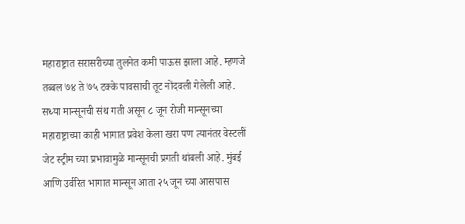महाराष्ट्रात सरासरीच्या तुलनेत कमी पाऊस झाला आहे. म्हणजे तब्बल ७४ ते ७५ टक्के पावसाची तूट नोंदवली गेलेली आहे.
सध्या मान्सूनची संथ गती असून ८ जून रोजी मान्सूनच्या महाराष्ट्राच्या काही भागात प्रवेश केला खरा पण त्यानंतर वेस्टलीं जेट स्ट्रीम च्या प्रभावामुळे मान्सूनची प्रगती थांबली आहे. मुंबई आणि उर्वरित भागात मान्सून आता २५ जून च्या आसपास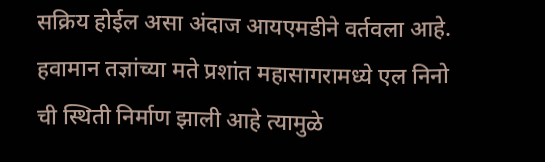सक्रिय होईल असा अंदाज आयएमडीने वर्तवला आहे. हवामान तज्ञांच्या मते प्रशांत महासागरामध्ये एल निनो ची स्थिती निर्माण झाली आहे त्यामुळे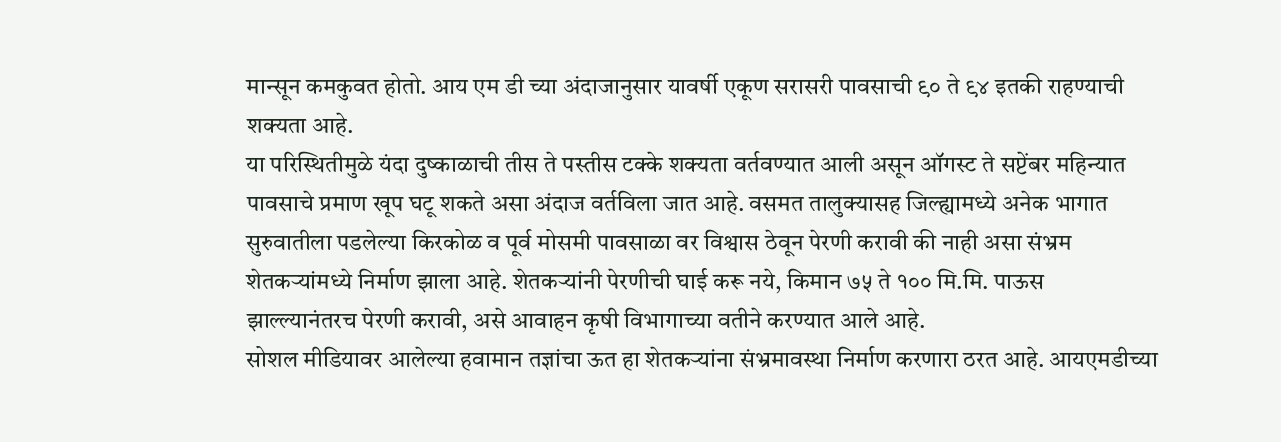मान्सून कमकुवत होतो. आय एम डी च्या अंदाजानुसार यावर्षी एकूण सरासरी पावसाची ९० ते ९४ इतकी राहण्याची शक्यता आहे.
या परिस्थितीमुळे यंदा दुष्काळाची तीस ते पस्तीस टक्के शक्यता वर्तवण्यात आली असून ऑगस्ट ते सप्टेंबर महिन्यात पावसाचे प्रमाण खूप घटू शकते असा अंदाज वर्तविला जात आहे. वसमत तालुक्यासह जिल्ह्यामध्ये अनेक भागात सुरुवातीला पडलेल्या किरकोळ व पूर्व मोसमी पावसाळा वर विश्वास ठेवून पेरणी करावी की नाही असा संभ्रम शेतकऱ्यांमध्ये निर्माण झाला आहे. शेतकऱ्यांनी पेरणीची घाई करू नये, किमान ७५ ते १०० मि.मि. पाऊस झाल्ल्यानंतरच पेरणी करावी, असे आवाहन कृषी विभागाच्या वतीने करण्यात आले आहे.
सोशल मीडियावर आलेल्या हवामान तज्ञांचा ऊत हा शेतकऱ्यांना संभ्रमावस्था निर्माण करणारा ठरत आहे. आयएमडीच्या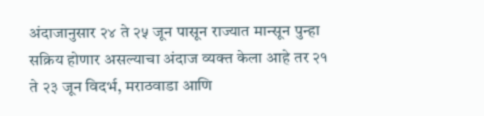अंदाजानुसार २४ ते २५ जून पासून राज्यात मान्सून पुन्हा सक्रिय होणार असल्याचा अंदाज व्यक्त केला आहे तर २१ ते २३ जून विदर्भ, मराठवाडा आणि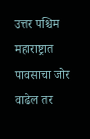उत्तर पश्चिम महाराष्ट्रात पावसाचा जोर वाढेल तर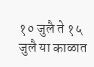१० जुलै ते १५ जुलै या काळात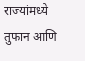राज्यांमध्ये तुफान आणि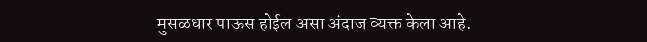मुसळधार पाऊस होईल असा अंदाज व्यक्त केला आहे.